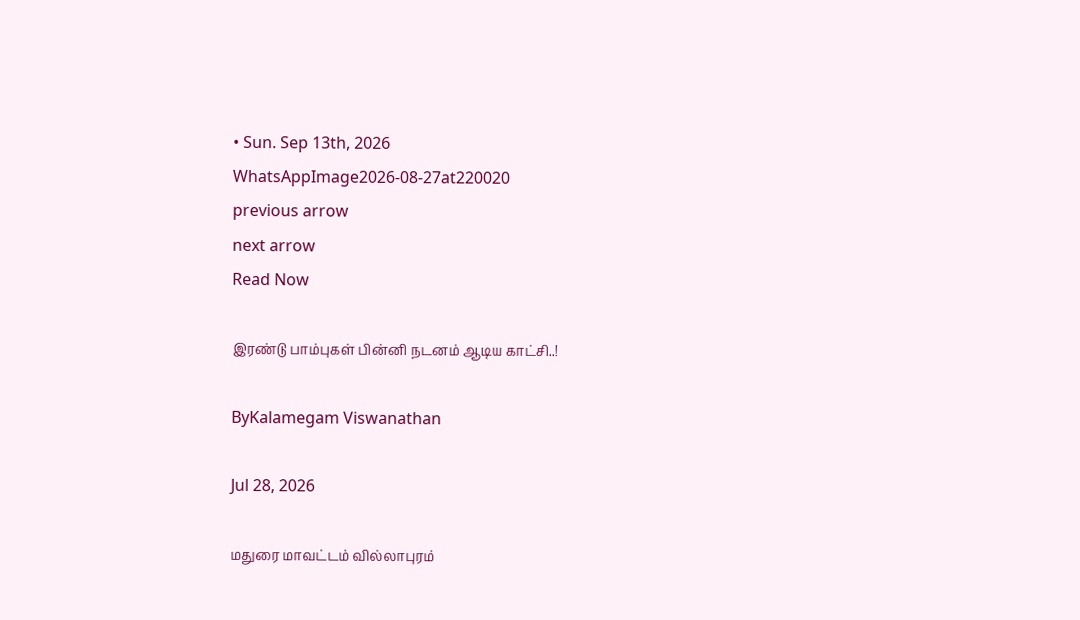• Sun. Sep 13th, 2026
WhatsAppImage2026-08-27at220020
previous arrow
next arrow
Read Now

இரண்டு பாம்புகள் பின்னி நடனம் ஆடிய காட்சி..!

ByKalamegam Viswanathan

Jul 28, 2026

மதுரை மாவட்டம் வில்லாபுரம்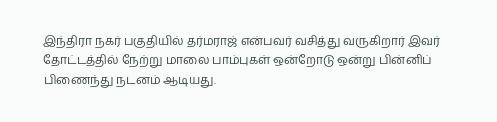இந்திரா நகர் பகுதியில் தர்மராஜ் என்பவர் வசித்து வருகிறார் இவர் தோட்டத்தில் நேற்று மாலை பாம்புகள் ஒன்றோடு ஒன்று பின்னிப் பிணைந்து நடனம் ஆடியது.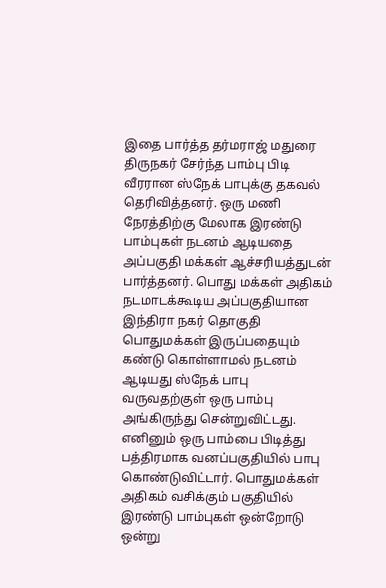இதை பார்த்த தர்மராஜ் மதுரை திருநகர் சேர்ந்த பாம்பு பிடி வீரரான ஸ்நேக் பாபுக்கு தகவல் தெரிவித்தனர். ஒரு மணி நேரத்திற்கு மேலாக இரண்டு பாம்புகள் நடனம் ஆடியதை அப்பகுதி மக்கள் ஆச்சரியத்துடன் பார்த்தனர். பொது மக்கள் அதிகம் நடமாடக்கூடிய அப்பகுதியான இந்திரா நகர் தொகுதி பொதுமக்கள் இருப்பதையும் கண்டு கொள்ளாமல் நடனம் ஆடியது ஸ்நேக் பாபு வருவதற்குள் ஒரு பாம்பு அங்கிருந்து சென்றுவிட்டது. எனினும் ஒரு பாம்பை பிடித்து பத்திரமாக வனப்பகுதியில் பாபு கொண்டுவிட்டார். பொதுமக்கள் அதிகம் வசிக்கும் பகுதியில் இரண்டு பாம்புகள் ஒன்றோடு ஒன்று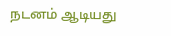நடனம் ஆடியது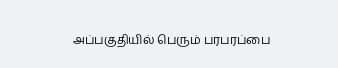அப்பகுதியில் பெரும் பரபரப்பை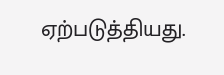ஏற்படுத்தியது.